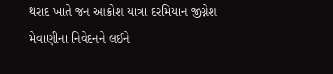થરાદ ખાતે જન આક્રોશ યાત્રા દરમિયાન જીગ્નેશ મેવાણીના નિવેદનને લઈને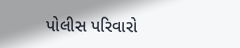પોલીસ પરિવારો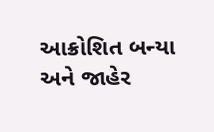આક્રોશિત બન્યા અને જાહેર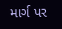માર્ગ પર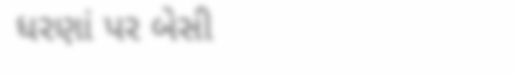ધરણાં પર બેસી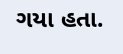ગયા હતા.